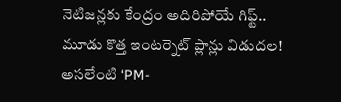నెటిజన్లకు కేంద్రం అదిరిపోయే గిఫ్ట్.. మూడు కొత్త ఇంటర్నెట్ ప్లాన్లు విడుదల! అసలేంటి ‘PM-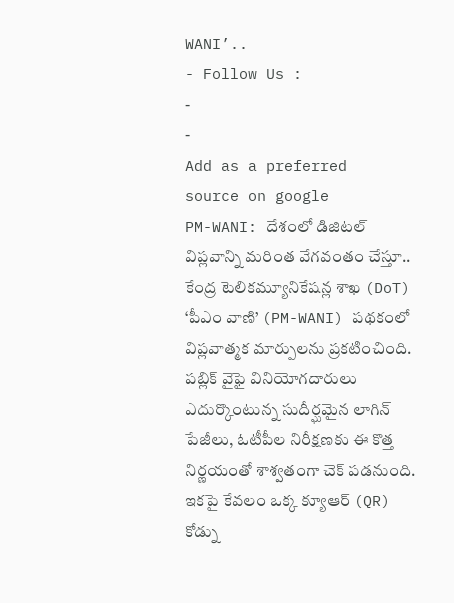WANI’..
- Follow Us :
-
-
Add as a preferred
source on google
PM-WANI: దేశంలో డిజిటల్ విప్లవాన్ని మరింత వేగవంతం చేస్తూ.. కేంద్ర టెలికమ్యూనికేషన్ల శాఖ (DoT) ‘పీఎం వాణి’ (PM-WANI) పథకంలో విప్లవాత్మక మార్పులను ప్రకటించింది. పబ్లిక్ వైఫై వినియోగదారులు ఎదుర్కొంటున్న సుదీర్ఘమైన లాగిన్ పేజీలు, ఓటీపీల నిరీక్షణకు ఈ కొత్త నిర్ణయంతో శాశ్వతంగా చెక్ పడనుంది. ఇకపై కేవలం ఒక్క క్యూఆర్ (QR) కోడ్ను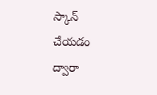స్కాన్ చేయడం ద్వారా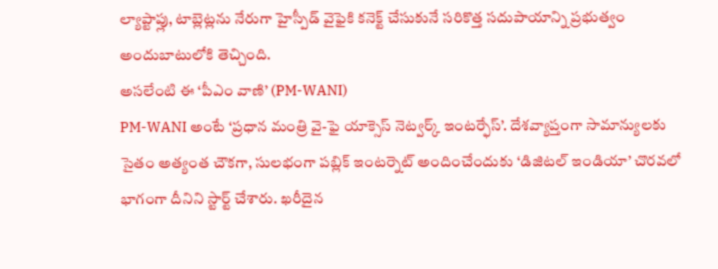ల్యాప్టాప్లు, టాబ్లెట్లను నేరుగా హైస్పీడ్ వైఫైకి కనెక్ట్ చేసుకునే సరికొత్త సదుపాయాన్ని ప్రభుత్వం అందుబాటులోకి తెచ్చింది.
అసలేంటి ఈ ‘పీఎం వాణి’ (PM-WANI)
PM-WANI అంటే ‘ప్రధాన మంత్రి వై-ఫై యాక్సెస్ నెట్వర్క్ ఇంటర్ఫేస్’. దేశవ్యాప్తంగా సామాన్యులకు సైతం అత్యంత చౌకగా, సులభంగా పబ్లిక్ ఇంటర్నెట్ అందించేందుకు ‘డిజిటల్ ఇండియా’ చొరవలో భాగంగా దీనిని స్టార్ట్ చేశారు. ఖరీదైన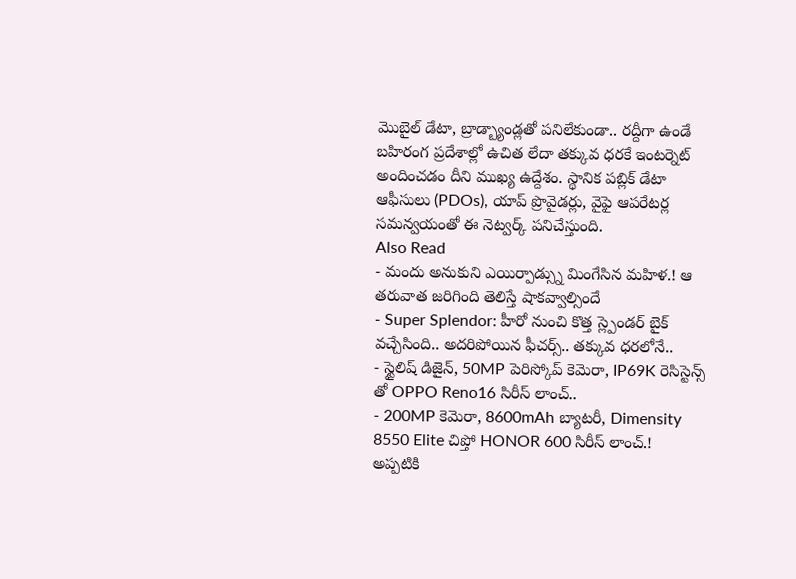మొబైల్ డేటా, బ్రాడ్బ్యాండ్లతో పనిలేకుండా.. రద్దీగా ఉండే బహిరంగ ప్రదేశాల్లో ఉచిత లేదా తక్కువ ధరకే ఇంటర్నెట్ అందించడం దీని ముఖ్య ఉద్దేశం. స్థానిక పబ్లిక్ డేటా ఆఫీసులు (PDOs), యాప్ ప్రొవైడర్లు, వైఫై ఆపరేటర్ల సమన్వయంతో ఈ నెట్వర్క్ పనిచేస్తుంది.
Also Read
- మందు అనుకుని ఎయిర్పాడ్స్ను మింగేసిన మహిళ.! ఆ తరువాత జరిగింది తెలిస్తే షాకవ్వాల్సిందే
- Super Splendor: హీరో నుంచి కొత్త స్ల్పెండర్ బైక్ వచ్చేసింది.. అదరిపోయిన ఫీచర్స్.. తక్కువ ధరలోనే..
- స్టైలిష్ డిజైన్, 50MP పెరిస్కోప్ కెమెరా, IP69K రెసిస్టెన్స్ తో OPPO Reno16 సిరీస్ లాంచ్..
- 200MP కెమెరా, 8600mAh బ్యాటరీ, Dimensity 8550 Elite చిప్తో HONOR 600 సిరీస్ లాంచ్.!
అప్పటికి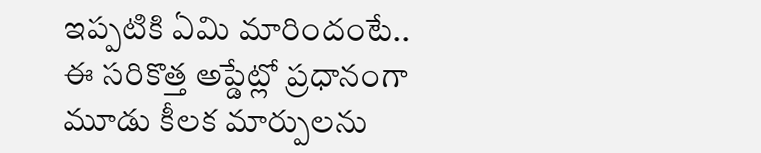ఇప్పటికి ఏమి మారిందంటే..
ఈ సరికొత్త అప్డేట్లో ప్రధానంగా మూడు కీలక మార్పులను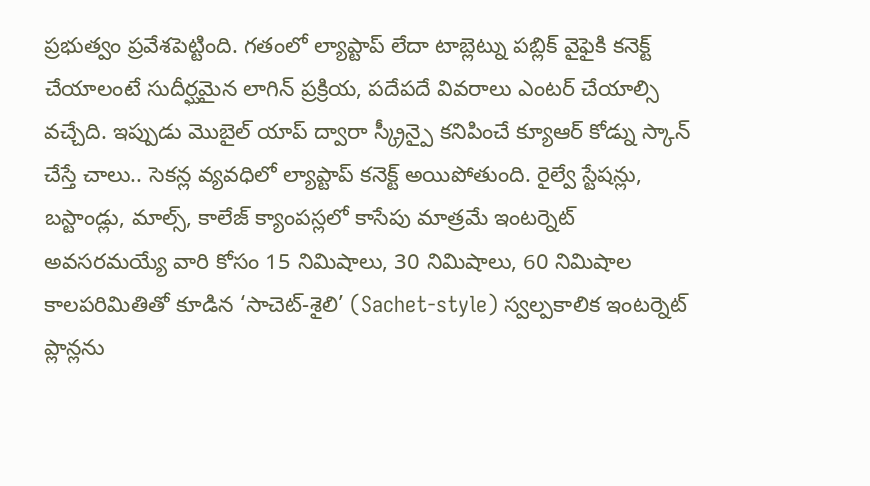ప్రభుత్వం ప్రవేశపెట్టింది. గతంలో ల్యాప్టాప్ లేదా టాబ్లెట్ను పబ్లిక్ వైఫైకి కనెక్ట్ చేయాలంటే సుదీర్ఘమైన లాగిన్ ప్రక్రియ, పదేపదే వివరాలు ఎంటర్ చేయాల్సి వచ్చేది. ఇప్పుడు మొబైల్ యాప్ ద్వారా స్క్రీన్పై కనిపించే క్యూఆర్ కోడ్ను స్కాన్ చేస్తే చాలు.. సెకన్ల వ్యవధిలో ల్యాప్టాప్ కనెక్ట్ అయిపోతుంది. రైల్వే స్టేషన్లు, బస్టాండ్లు, మాల్స్, కాలేజ్ క్యాంపస్లలో కాసేపు మాత్రమే ఇంటర్నెట్ అవసరమయ్యే వారి కోసం 15 నిమిషాలు, 30 నిమిషాలు, 60 నిమిషాల కాలపరిమితితో కూడిన ‘సాచెట్-శైలి’ (Sachet-style) స్వల్పకాలిక ఇంటర్నెట్ ప్లాన్లను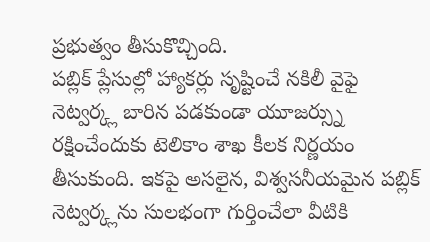ప్రభుత్వం తీసుకొచ్చింది.
పబ్లిక్ ప్లేసుల్లో హ్యాకర్లు సృష్టించే నకిలీ వైఫై నెట్వర్క్ల బారిన పడకుండా యూజర్స్ను రక్షించేందుకు టెలికాం శాఖ కీలక నిర్ణయం తీసుకుంది. ఇకపై అసలైన, విశ్వసనీయమైన పబ్లిక్ నెట్వర్క్లను సులభంగా గుర్తించేలా వీటికి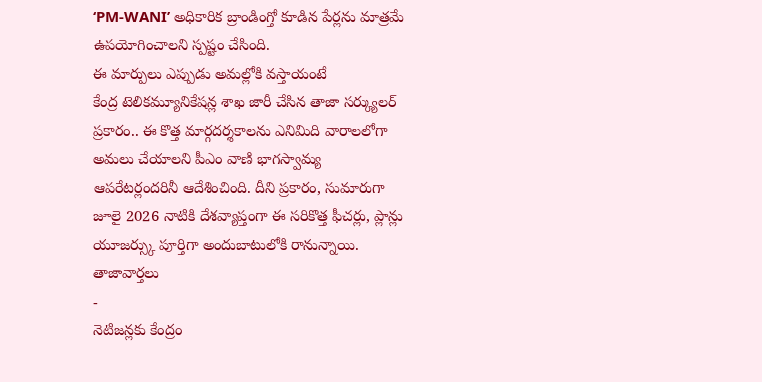‘PM-WANI’ అధికారిక బ్రాండింగ్తో కూడిన పేర్లను మాత్రమే ఉపయోగించాలని స్పష్టం చేసింది.
ఈ మార్పులు ఎప్పుడు అమల్లోకి వస్తాయంటే
కేంద్ర టెలికమ్యూనికేషన్ల శాఖ జారీ చేసిన తాజా సర్క్యులర్ ప్రకారం.. ఈ కొత్త మార్గదర్శకాలను ఎనిమిది వారాలలోగా అమలు చేయాలని పీఎం వాణి భాగస్వామ్య ఆపరేటర్లందరినీ ఆదేశించింది. దీని ప్రకారం, సుమారుగా జూలై 2026 నాటికి దేశవ్యాప్తంగా ఈ సరికొత్త ఫీచర్లు, ప్లాన్లు యూజర్స్కు పూర్తిగా అందుబాటులోకి రానున్నాయి.
తాజావార్తలు
-
నెటిజన్లకు కేంద్రం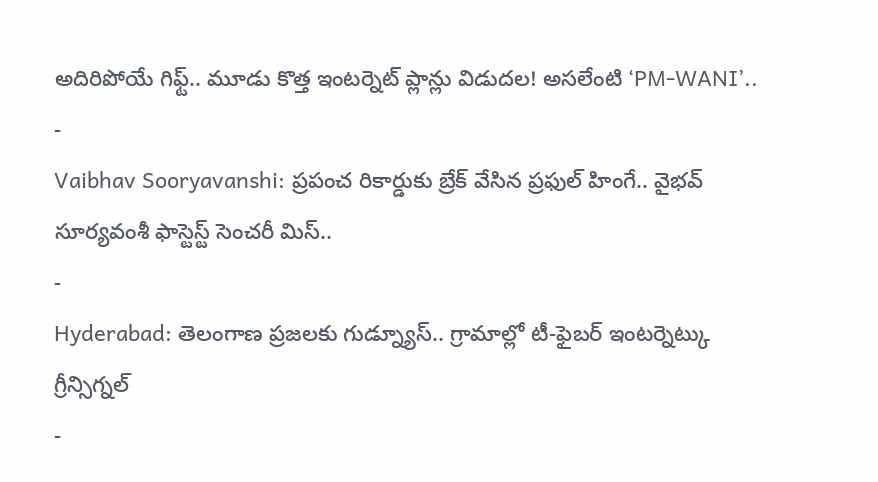అదిరిపోయే గిఫ్ట్.. మూడు కొత్త ఇంటర్నెట్ ప్లాన్లు విడుదల! అసలేంటి ‘PM-WANI’..
-
Vaibhav Sooryavanshi: ప్రపంచ రికార్డుకు బ్రేక్ వేసిన ప్రఫుల్ హింగే.. వైభవ్ సూర్యవంశీ ఫాస్టెస్ట్ సెంచరీ మిస్..
-
Hyderabad: తెలంగాణ ప్రజలకు గుడ్న్యూస్.. గ్రామాల్లో టీ-ఫైబర్ ఇంటర్నెట్కు గ్రీన్సిగ్నల్
-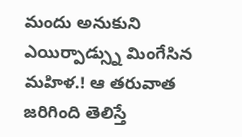మందు అనుకుని ఎయిర్పాడ్స్ను మింగేసిన మహిళ.! ఆ తరువాత జరిగింది తెలిస్తే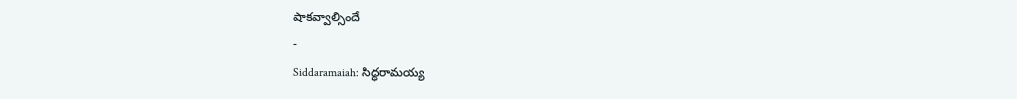షాకవ్వాల్సిందే
-
Siddaramaiah: సిద్ధరామయ్య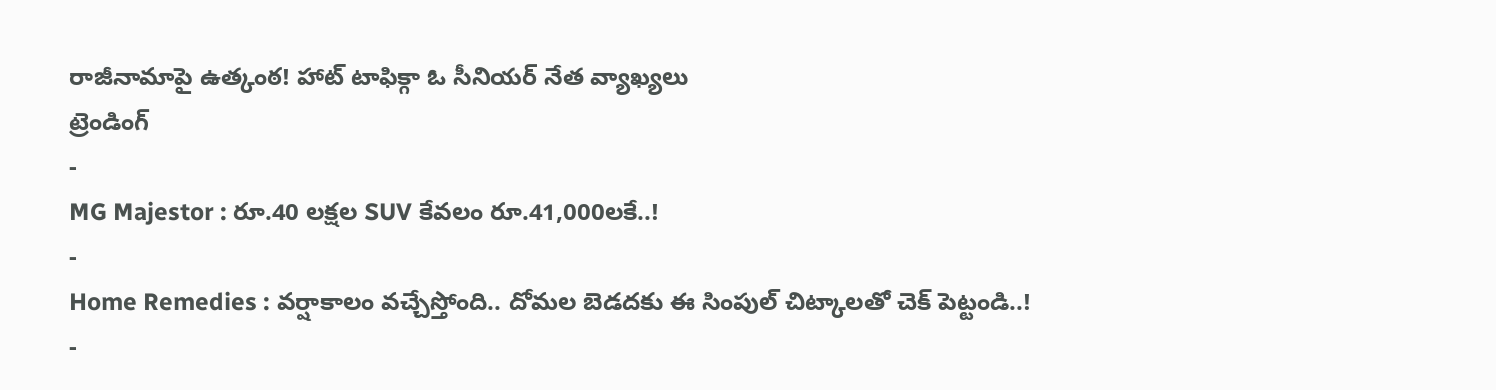రాజీనామాపై ఉత్కంఠ! హాట్ టాఫిక్గా ఓ సీనియర్ నేత వ్యాఖ్యలు
ట్రెండింగ్
-
MG Majestor : రూ.40 లక్షల SUV కేవలం రూ.41,000లకే..!
-
Home Remedies : వర్షాకాలం వచ్చేస్తోంది.. దోమల బెడదకు ఈ సింపుల్ చిట్కాలతో చెక్ పెట్టండి..!
-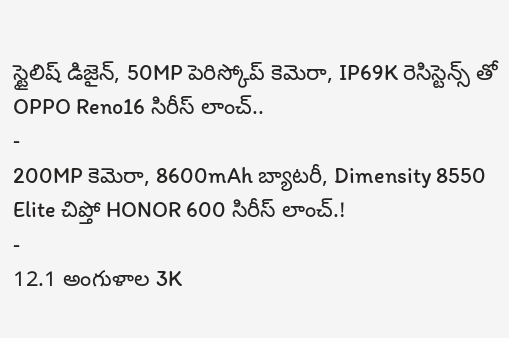స్టైలిష్ డిజైన్, 50MP పెరిస్కోప్ కెమెరా, IP69K రెసిస్టెన్స్ తో OPPO Reno16 సిరీస్ లాంచ్..
-
200MP కెమెరా, 8600mAh బ్యాటరీ, Dimensity 8550 Elite చిప్తో HONOR 600 సిరీస్ లాంచ్.!
-
12.1 అంగుళాల 3K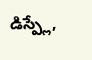డిస్ప్లే,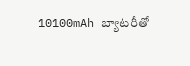10100mAh బ్యాటరీతో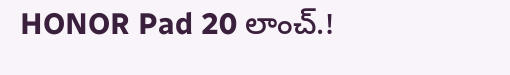HONOR Pad 20 లాంచ్.!